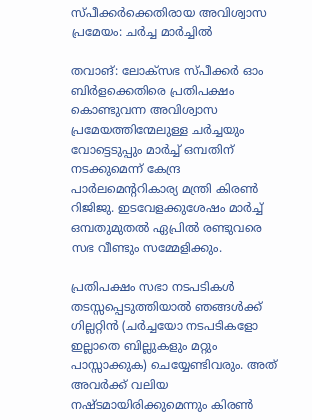സ്പീക്കർക്കെതിരായ അവിശ്വാസ പ്രമേയം: ചർച്ച മാർച്ചിൽ

തവാങ്: ലോക്സഭ സ്പീക്കർ ഓം ബിർളക്കെതിരെ പ്രതിപക്ഷം കൊണ്ടുവന്ന അവിശ്വാസ പ്രമേയത്തിന്മേലുള്ള ചർച്ചയും വോട്ടെടുപ്പും മാർച്ച് ഒമ്പതിന് നടക്കുമെന്ന് കേന്ദ്ര പാർലമെന്ററികാര്യ മന്ത്രി കിരൺ റിജിജു. ഇടവേളക്കുശേഷം മാർച്ച് ഒമ്പതുമുതൽ ഏപ്രിൽ രണ്ടുവരെ സഭ വീണ്ടും സമ്മേളിക്കും.

പ്രതിപക്ഷം സഭാ നടപടികൾ തടസ്സപ്പെടുത്തിയാൽ ഞങ്ങൾക്ക് ഗില്ലറ്റിൻ (ചർച്ചയോ നടപടികളോ ഇല്ലാതെ ബില്ലുകളും മറ്റും പാസ്സാക്കുക) ചെയ്യേണ്ടിവരും. അത് അവർക്ക് വലിയ നഷ്ടമായിരിക്കുമെന്നും കിരൺ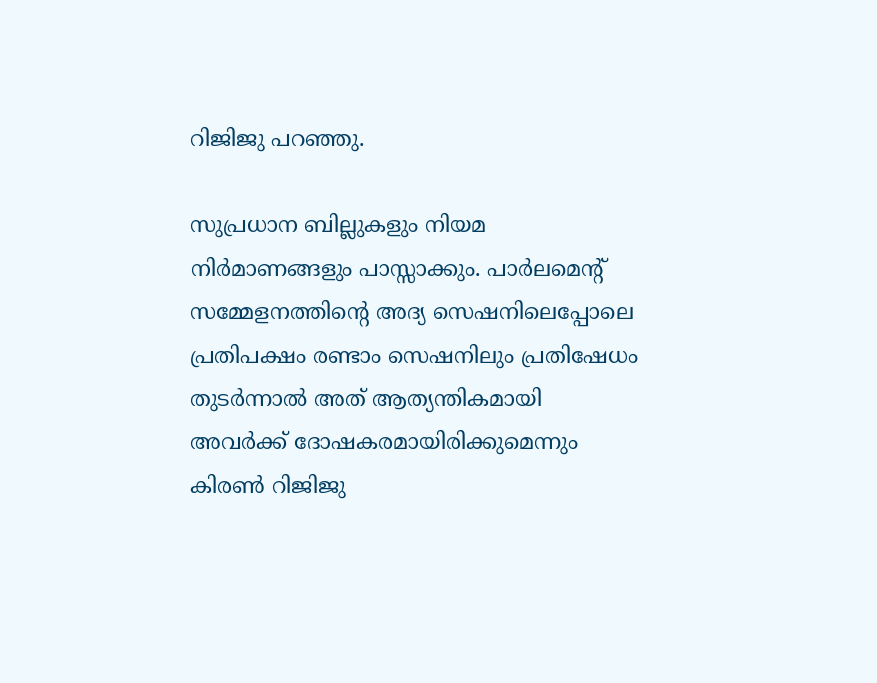റിജിജു പറഞ്ഞു.

സുപ്രധാന ബില്ലുകളും നിയമ നിർമാണങ്ങളും പാസ്സാക്കും. പാർലമെന്റ് സമ്മേളനത്തിന്റെ അദ്യ സെഷനിലെപ്പോലെ പ്രതിപക്ഷം രണ്ടാം സെഷനിലും പ്രതിഷേധം തുടർന്നാൽ അത് ആത്യന്തികമായി അവർക്ക് ദോഷകരമായിരിക്കുമെന്നും കിരൺ റിജിജു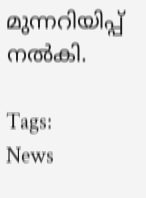മുന്നറിയിപ്പ് നൽകി.

Tags:
News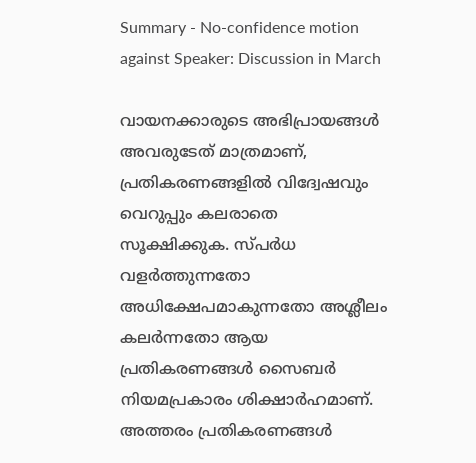Summary - No-confidence motion against Speaker: Discussion in March

വായനക്കാരുടെ അഭിപ്രായങ്ങള്‍ അവരുടേത് മാത്രമാണ്, പ്രതികരണങ്ങളിൽ വിദ്വേഷവും വെറുപ്പും കലരാതെ സൂക്ഷിക്കുക. സ്പർധ വളർത്തുന്നതോ അധിക്ഷേപമാകുന്നതോ അശ്ലീലം കലർന്നതോ ആയ പ്രതികരണങ്ങൾ സൈബർ നിയമപ്രകാരം ശിക്ഷാർഹമാണ്. അത്തരം പ്രതികരണങ്ങൾ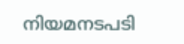നിയമനടപടി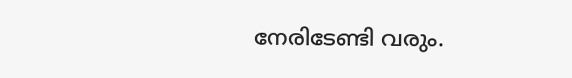നേരിടേണ്ടി വരും.